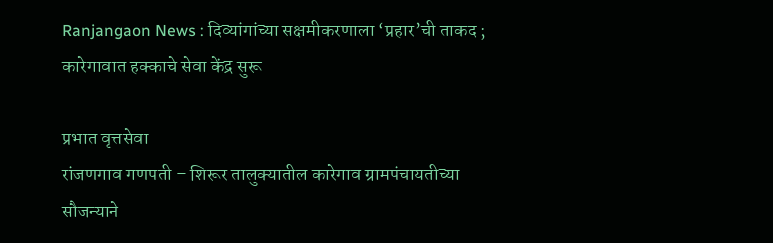Ranjangaon News : दिव्यांगांच्या सक्षमीकरणाला ‘प्रहार’ची ताकद ; कारेगावात हक्काचे सेवा केंद्र सुरू

प्रभात वृत्तसेवा
रांजणगाव गणपती – शिरूर तालुक्यातील कारेगाव ग्रामपंचायतीच्या सौजन्याने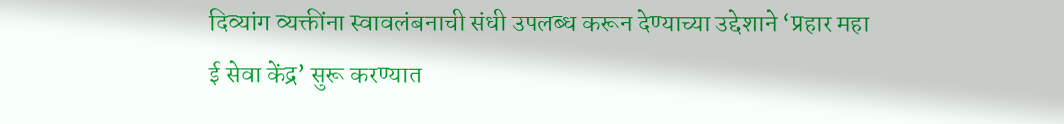दिव्यांग व्यक्तींना स्वावलंबनाची संधी उपलब्ध करून देण्याच्या उद्देशाने ‘प्रहार महा ई सेवा केंद्र’ सुरू करण्यात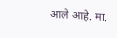आले आहे. मा.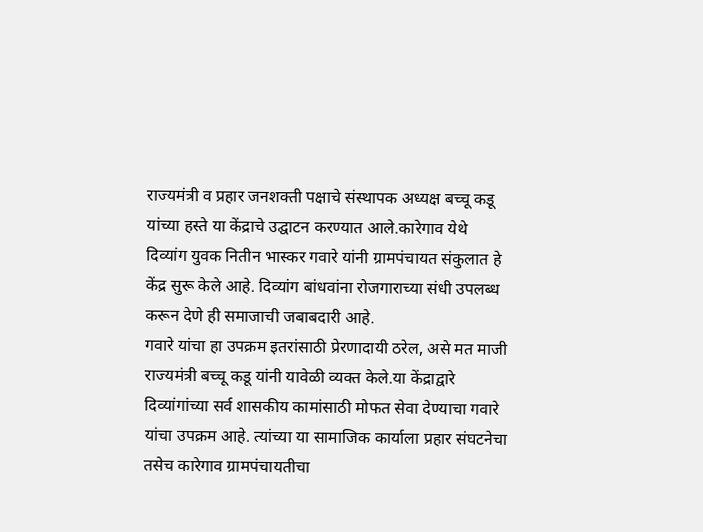राज्यमंत्री व प्रहार जनशक्ती पक्षाचे संस्थापक अध्यक्ष बच्चू कडू यांच्या हस्ते या केंद्राचे उद्घाटन करण्यात आले.कारेगाव येथे दिव्यांग युवक नितीन भास्कर गवारे यांनी ग्रामपंचायत संकुलात हे केंद्र सुरू केले आहे. दिव्यांग बांधवांना रोजगाराच्या संधी उपलब्ध करून देणे ही समाजाची जबाबदारी आहे.
गवारे यांचा हा उपक्रम इतरांसाठी प्रेरणादायी ठरेल, असे मत माजी राज्यमंत्री बच्चू कडू यांनी यावेळी व्यक्त केले.या केंद्राद्वारे दिव्यांगांच्या सर्व शासकीय कामांसाठी मोफत सेवा देण्याचा गवारे यांचा उपक्रम आहे. त्यांच्या या सामाजिक कार्याला प्रहार संघटनेचा तसेच कारेगाव ग्रामपंचायतीचा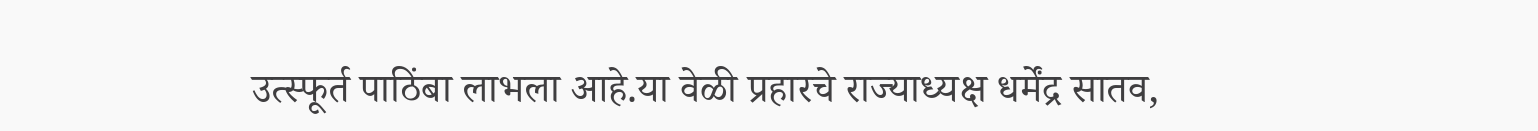उत्स्फूर्त पाठिंबा लाभला आहे.या वेळी प्रहारचे राज्याध्यक्ष धर्मेंद्र सातव,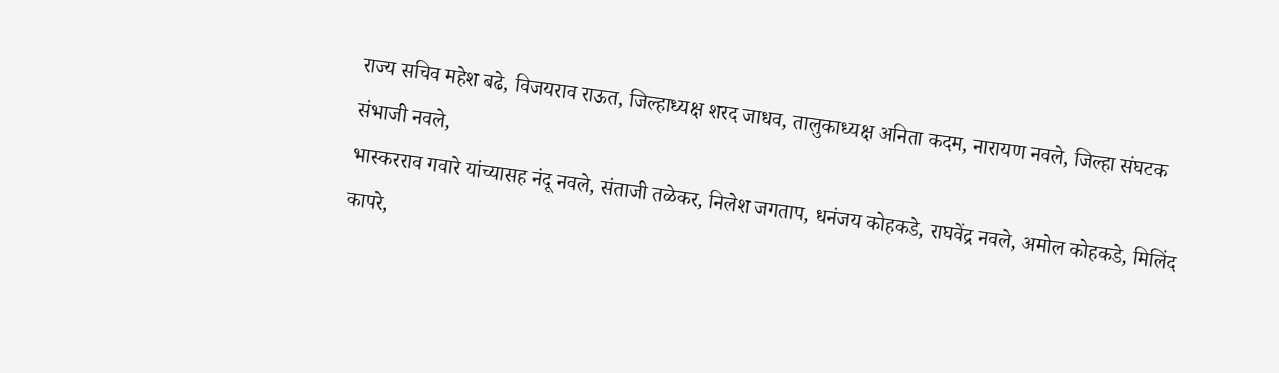राज्य सचिव महेश बढे, विजयराव राऊत, जिल्हाध्यक्ष शरद जाधव, तालुकाध्यक्ष अनिता कदम, नारायण नवले, जिल्हा संघटक संभाजी नवले,
भास्करराव गवारे यांच्यासह नंदू नवले, संताजी तळेकर, निलेश जगताप, धनंजय कोहकडे, राघवेंद्र नवले, अमोल कोहकडे, मिलिंद कापरे,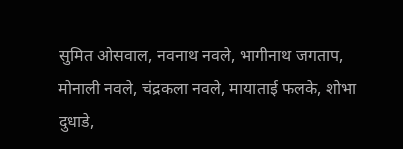सुमित ओसवाल, नवनाथ नवले, भागीनाथ जगताप, मोनाली नवले, चंद्रकला नवले, मायाताई फलके, शोभा दुधाडे,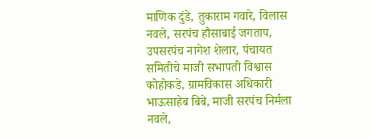माणिक दुंडे, तुकाराम गवारे, विलास नवले, सरपंच हौसाबाई जगताप, उपसरपंच नागेश शेलार, पंचायत समितीचे माजी सभापती विश्वास कोहोकडे, ग्रामविकास अधिकारी भाऊसाहेब बिबे, माजी सरपंच निर्मला नवले,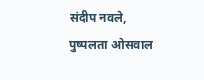संदीप नवले, पुष्पलता ओसवाल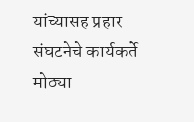यांच्यासह प्रहार संघटनेचे कार्यकर्ते मोठ्या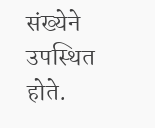संख्येने उपस्थित होते.